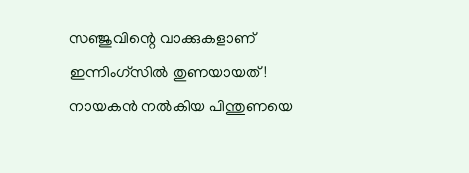സഞ്ജുവിന്റെ വാക്കുകളാണ് ഇന്നിംഗ്‌സില്‍ തുണയായത്! നായകന്‍ നല്‍കിയ പിന്തുണയെ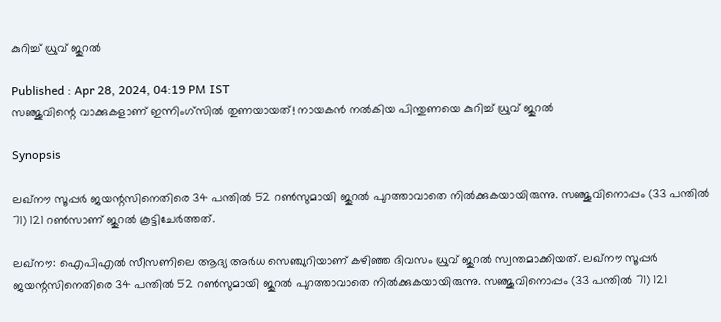കുറിച്ച് ധ്രുവ് ജുറല്‍

Published : Apr 28, 2024, 04:19 PM IST
സഞ്ജുവിന്റെ വാക്കുകളാണ് ഇന്നിംഗ്‌സില്‍ തുണയായത്! നായകന്‍ നല്‍കിയ പിന്തുണയെ കുറിച്ച് ധ്രുവ് ജുറല്‍

Synopsis

ലഖ്‌നൗ സൂപ്പര്‍ ജയന്റസിനെതിരെ 34 പന്തില്‍ 52 റണ്‍സുമായി ജുറല്‍ പുറത്താവാതെ നില്‍ക്കുകയായിരുന്നു. സഞ്ജുവിനൊപ്പം (33 പന്തില്‍ 71) 121 റണ്‍സാണ് ജുറല്‍ കൂട്ടിചേര്‍ത്തത്.

ലഖ്‌നൗ: ഐപിഎല്‍ സീസണിലെ ആദ്യ അര്‍ധ സെഞ്ചുറിയാണ് കഴിഞ്ഞ ദിവസം ധ്രുവ് ജുറല്‍ സ്വന്തമാക്കിയത്. ലഖ്‌നൗ സൂപ്പര്‍ ജയന്റസിനെതിരെ 34 പന്തില്‍ 52 റണ്‍സുമായി ജുറല്‍ പുറത്താവാതെ നില്‍ക്കുകയായിരുന്നു. സഞ്ജുവിനൊപ്പം (33 പന്തില്‍ 71) 121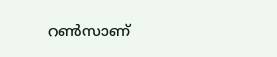റണ്‍സാണ്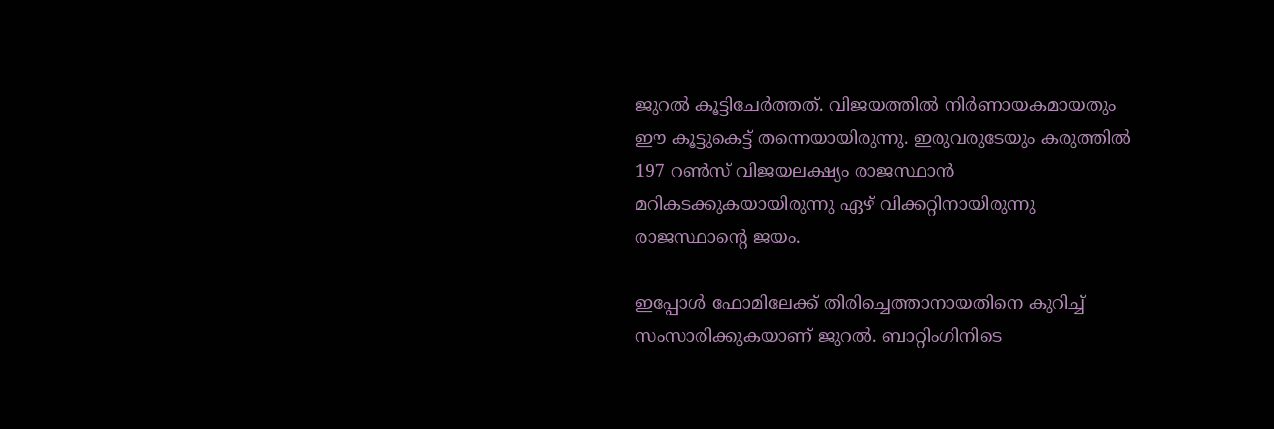ജുറല്‍ കൂട്ടിചേര്‍ത്തത്. വിജയത്തില്‍ നിര്‍ണായകമായതും ഈ കൂട്ടുകെട്ട് തന്നെയായിരുന്നു. ഇരുവരുടേയും കരുത്തില്‍ 197 റണ്‍സ് വിജയലക്ഷ്യം രാജസ്ഥാന്‍ മറികടക്കുകയായിരുന്നു ഏഴ് വിക്കറ്റിനായിരുന്നു രാജസ്ഥാന്റെ ജയം.

ഇപ്പോള്‍ ഫോമിലേക്ക് തിരിച്ചെത്താനായതിനെ കുറിച്ച് സംസാരിക്കുകയാണ് ജുറല്‍. ബാറ്റിംഗിനിടെ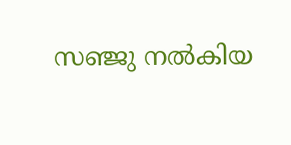സഞ്ജു നല്‍കിയ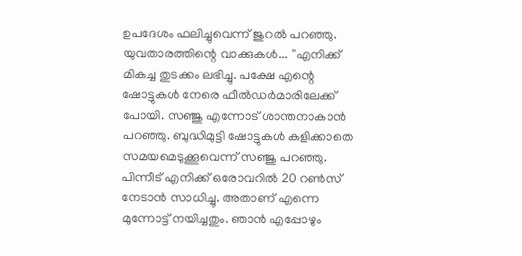ഉപദേശം ഫലിച്ചുവെന്ന് ജുറല്‍ പറഞ്ഞു. യുവതാരത്തിന്റെ വാക്കുകള്‍... ''എനിക്ക് മികച്ച തുടക്കം ലഭിച്ചു. പക്ഷേ എന്റെ ഷോട്ടുകള്‍ നേരെ ഫീല്‍ഡര്‍മാരിലേക്ക് പോയി. സഞ്ജു എന്നോട് ശാന്തനാകാന്‍ പറഞ്ഞു. ബുദ്ധിമുട്ടി ഷോട്ടുകള്‍ കളിക്കാതെ സമയമെടുക്കൂവെന്ന് സഞ്ജു പറഞ്ഞു. പിന്നീട് എനിക്ക് ഒരോവറില്‍ 20 റണ്‍സ് നേടാന്‍ സാധിച്ചു. അതാണ് എന്നെ മുന്നോട്ട് നയിച്ചതും. ഞാന്‍ എപ്പോഴും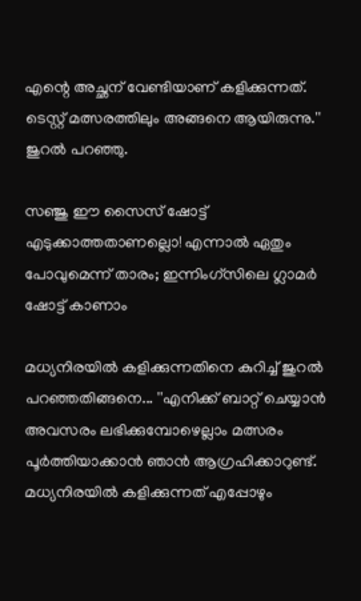എന്റെ അച്ഛന് വേണ്ടിയാണ് കളിക്കുന്നത്. ടെസ്റ്റ് മത്സരത്തിലും അങ്ങനെ ആയിരുന്നു.'' ജുറല്‍ പറഞ്ഞു.

സഞ്ജു ഈ സൈസ് ഷോട്ട് എടുക്കാത്തതാണല്ലൊ! എന്നാല്‍ ഏതും പോവുമെന്ന് താരം; ഇന്നിംഗ്‌സിലെ ഗ്ലാമര്‍ ഷോട്ട് കാണാം

മധ്യനിരയില്‍ കളിക്കുന്നതിനെ കുറിച്ച് ജുറല്‍ പറഞ്ഞതിങ്ങനെ... ''എനിക്ക് ബാറ്റ് ചെയ്യാന്‍ അവസരം ലഭിക്കുമ്പോഴെല്ലാം മത്സരം പൂര്‍ത്തിയാക്കാന്‍ ഞാന്‍ ആഗ്രഹിക്കാറുണ്ട്. മധ്യനിരയില്‍ കളിക്കുന്നത് എപ്പോഴും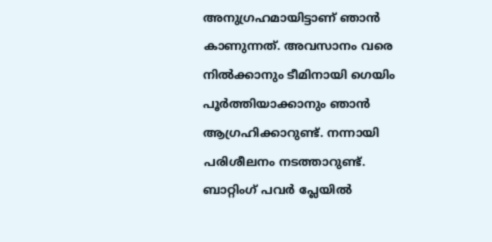അനുഗ്രഹമായിട്ടാണ് ഞാന്‍ കാണുന്നത്. അവസാനം വരെ നില്‍ക്കാനും ടീമിനായി ഗെയിം പൂര്‍ത്തിയാക്കാനും ഞാന്‍ ആഗ്രഹിക്കാറുണ്ട്. നന്നായി പരിശീലനം നടത്താറുണ്ട്. ബാറ്റിംഗ് പവര്‍ പ്ലേയില്‍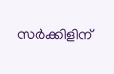സര്‍ക്കിളിന്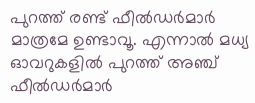പുറത്ത് രണ്ട് ഫീല്‍ഡര്‍മാര്‍ മാത്രമേ ഉണ്ടാവൂ. എന്നാല്‍ മധ്യ ഓവറുകളില്‍ പുറത്ത് അഞ്ച് ഫീല്‍ഡര്‍മാര്‍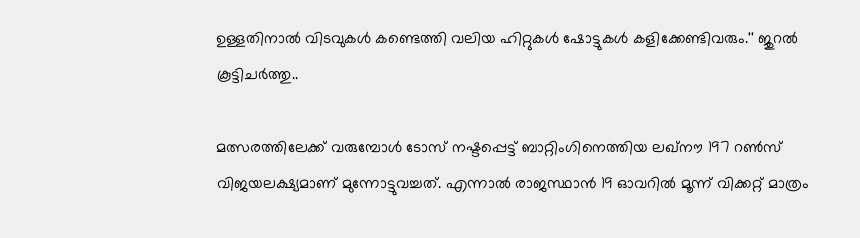ഉള്ളതിനാല്‍ വിടവുകള്‍ കണ്ടെത്തി വലിയ ഹിറ്റുകള്‍ ഷോട്ടുകള്‍ കളിക്കേണ്ടിവരും.'' ജുറല്‍ കൂട്ടിചര്‍ത്തു..

മത്സരത്തിലേക്ക് വരുമ്പോള്‍ ടോസ് നഷ്ടപ്പെട്ട് ബാറ്റിംഗിനെത്തിയ ലഖ്നൗ 197 റണ്‍സ് വിജയലക്ഷ്യമാണ് മുന്നോട്ടുവച്ചത്. എന്നാല്‍ രാജസ്ഥാന്‍ 19 ഓവറില്‍ മൂന്ന് വിക്കറ്റ് മാത്രം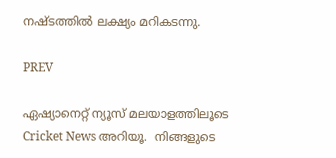നഷ്ടത്തില്‍ ലക്ഷ്യം മറികടന്നു.

PREV

ഏഷ്യാനെറ്റ് ന്യൂസ് മലയാളത്തിലൂടെ  Cricket News അറിയൂ.  നിങ്ങളുടെ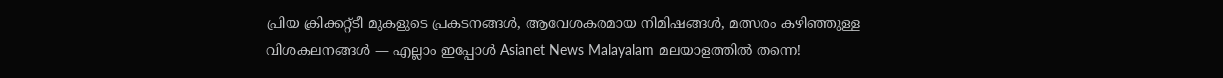പ്രിയ ക്രിക്കറ്റ്ടീ മുകളുടെ പ്രകടനങ്ങൾ, ആവേശകരമായ നിമിഷങ്ങൾ, മത്സരം കഴിഞ്ഞുള്ള വിശകലനങ്ങൾ — എല്ലാം ഇപ്പോൾ Asianet News Malayalam മലയാളത്തിൽ തന്നെ!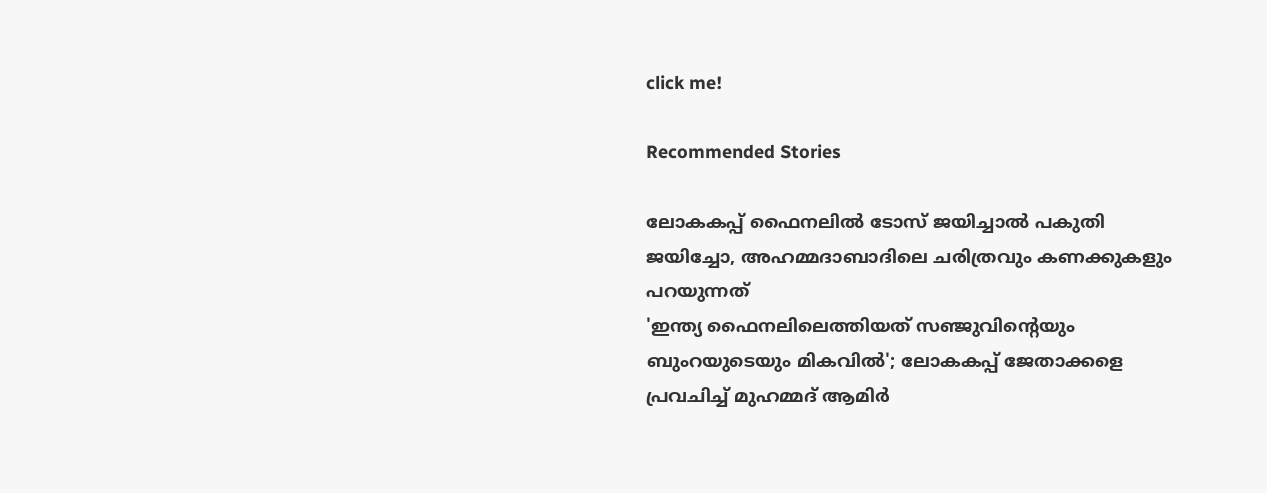click me!

Recommended Stories

ലോകകപ്പ് ഫൈനലില്‍ ടോസ് ജയിച്ചാല്‍ പകുതി ജയിച്ചോ, അഹമ്മദാബാദിലെ ചരിത്രവും കണക്കുകളും പറയുന്നത്
'ഇന്ത്യ ഫൈനലിലെത്തിയത് സഞ്ജുവിന്‍റെയും ബുംറയുടെയും മികവില്‍'; ലോകകപ്പ് ജേതാക്കളെ പ്രവചിച്ച് മുഹമ്മദ് ആമിര്‍